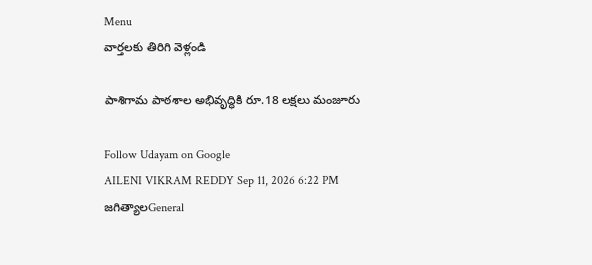Menu
వార్తలకు తిరిగి వెళ్లండి

పాశిగామ పాఠశాల అభివృద్ధికి రూ.18 లక్షలు మంజూరు

Follow Udayam on Google
AILENI VIKRAM REDDY Sep 11, 2026 6:22 PM జగిత్యాలGeneral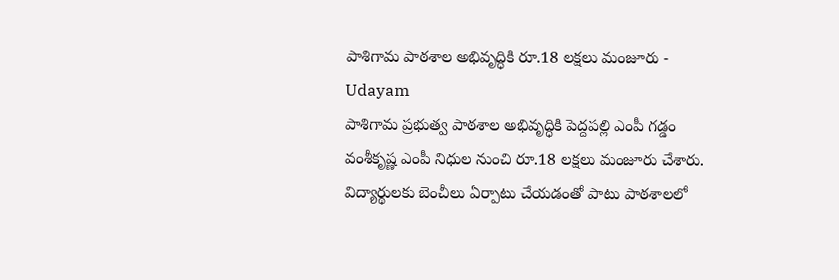పాశిగామ పాఠశాల అభివృద్ధికి రూ.18 లక్షలు మంజూరు - Udayam
పాశిగామ ప్రభుత్వ పాఠశాల అభివృద్ధికి పెద్దపల్లి ఎంపీ గడ్డం వంశీకృష్ణ ఎంపీ నిధుల నుంచి రూ.18 లక్షలు మంజూరు చేశారు. విద్యార్థులకు బెంచీలు ఏర్పాటు చేయడంతో పాటు పాఠశాలలో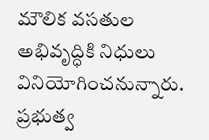మౌలిక వసతుల అభివృద్ధికి నిధులు వినియోగించనున్నారు. ప్రభుత్వ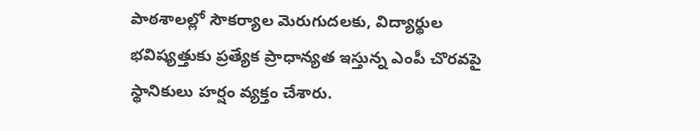పాఠశాలల్లో సౌకర్యాల మెరుగుదలకు, విద్యార్థుల భవిష్యత్తుకు ప్రత్యేక ప్రాధాన్యత ఇస్తున్న ఎంపీ చొరవపై స్థానికులు హర్షం వ్యక్తం చేశారు.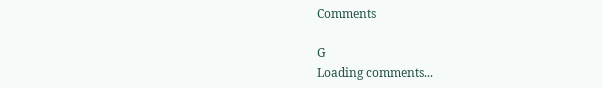Comments

G
Loading comments...